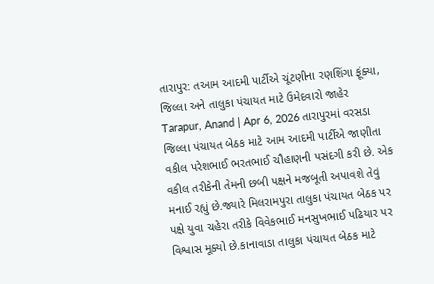તારાપુર: તઆમ આદમી પાર્ટીએ ચૂંટણીના રણશિંગા ફૂંક્યા, જિલ્લા અને તાલુકા પંચાયત માટે ઉમેદવારો જાહેર
Tarapur, Anand | Apr 6, 2026 તારાપુરમાં વરસડા જિલ્લા પંચાયત બેઠક માટે આમ આદમી પાર્ટીએ જાણીતા વકીલ પરેશભાઈ ભરતભાઈ ચૌહાણની પસંદગી કરી છે. એક વકીલ તરીકેની તેમની છબી પક્ષને મજબૂતી અપાવશે તેવું મનાઈ રહ્યું છે.જ્યારે મિલરામપુરા તાલુકા પંચાયત બેઠક પર પક્ષે યુવા ચહેરા તરીકે વિવેકભાઈ મનસુખભાઈ પઢિયાર પર વિશ્વાસ મૂક્યો છે.કાનાવાડા તાલુકા પંચાયત બેઠક માટે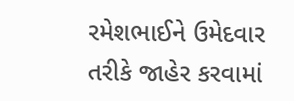રમેશભાઈને ઉમેદવાર તરીકે જાહેર કરવામાં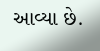આવ્યા છે.